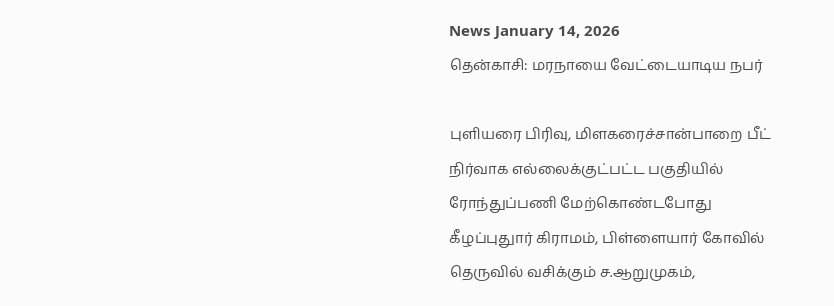News January 14, 2026
தென்காசி: மரநாயை வேட்டையாடிய நபர்

புளியரை பிரிவு, மிளகரைச்சான்பாறை பீட் நிர்வாக எல்லைக்குட்பட்ட பகுதியில் ரோந்துப்பணி மேற்கொண்டபோது கீழப்புதுார் கிராமம், பிள்ளையார் கோவில் தெருவில் வசிக்கும் ச.ஆறுமுகம்,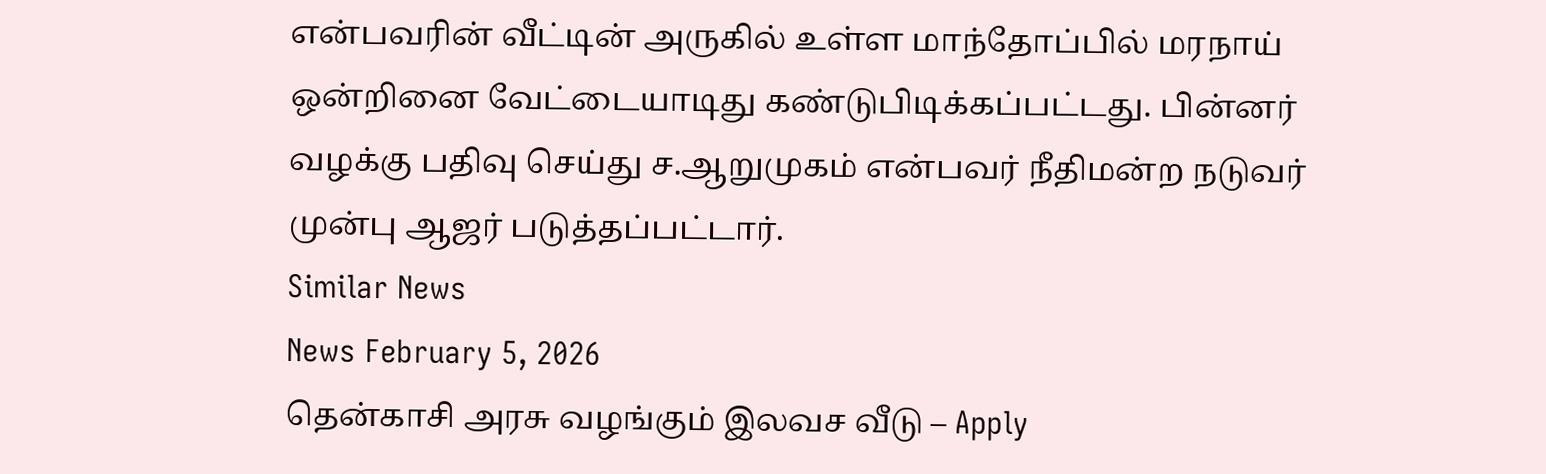என்பவரின் வீட்டின் அருகில் உள்ள மாந்தோப்பில் மரநாய் ஒன்றினை வேட்டையாடிது கண்டுபிடிக்கப்பட்டது. பின்னர் வழக்கு பதிவு செய்து ச.ஆறுமுகம் என்பவர் நீதிமன்ற நடுவர் முன்பு ஆஜர் படுத்தப்பட்டார்.
Similar News
News February 5, 2026
தென்காசி அரசு வழங்கும் இலவச வீடு – Apply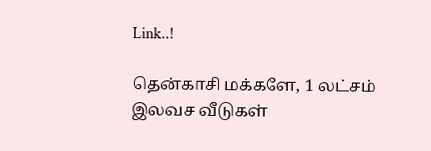Link..!

தென்காசி மக்களே, 1 லட்சம் இலவச வீடுகள்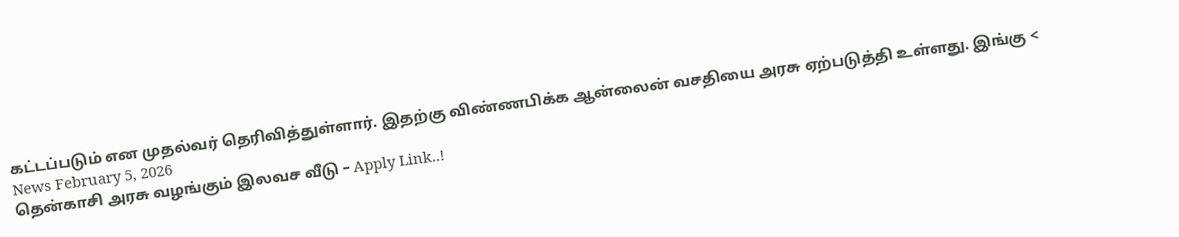கட்டப்படும் என முதல்வர் தெரிவித்துள்ளார். இதற்கு விண்ணபிக்க ஆன்லைன் வசதியை அரசு ஏற்படுத்தி உள்ளது. இங்கு <
News February 5, 2026
தென்காசி அரசு வழங்கும் இலவச வீடு – Apply Link..!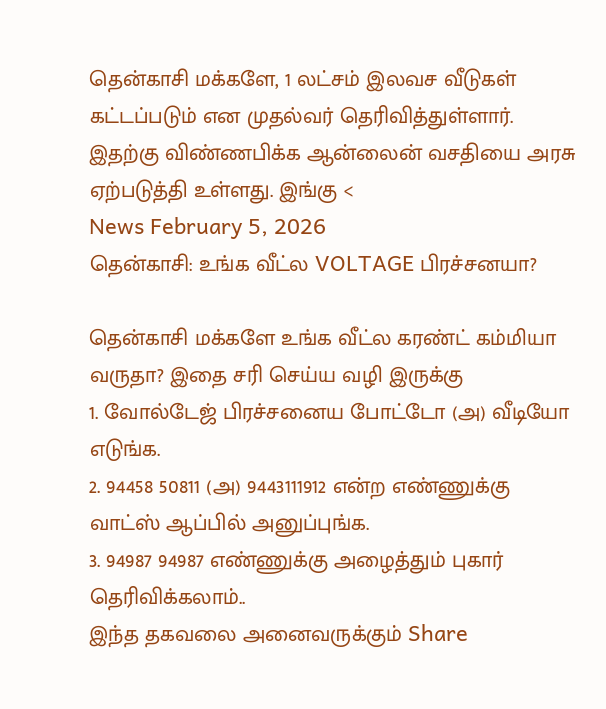தென்காசி மக்களே, 1 லட்சம் இலவச வீடுகள் கட்டப்படும் என முதல்வர் தெரிவித்துள்ளார். இதற்கு விண்ணபிக்க ஆன்லைன் வசதியை அரசு ஏற்படுத்தி உள்ளது. இங்கு <
News February 5, 2026
தென்காசி: உங்க வீட்ல VOLTAGE பிரச்சனயா?

தென்காசி மக்களே உங்க வீட்ல கரண்ட் கம்மியா வருதா? இதை சரி செய்ய வழி இருக்கு
1. வோல்டேஜ் பிரச்சனைய போட்டோ (அ) வீடியோ எடுங்க.
2. 94458 50811 (அ) 9443111912 என்ற எண்ணுக்கு வாட்ஸ் ஆப்பில் அனுப்புங்க.
3. 94987 94987 எண்ணுக்கு அழைத்தும் புகார் தெரிவிக்கலாம்..
இந்த தகவலை அனைவருக்கும் Share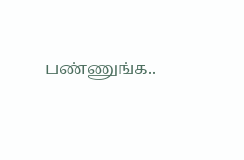பண்ணுங்க..